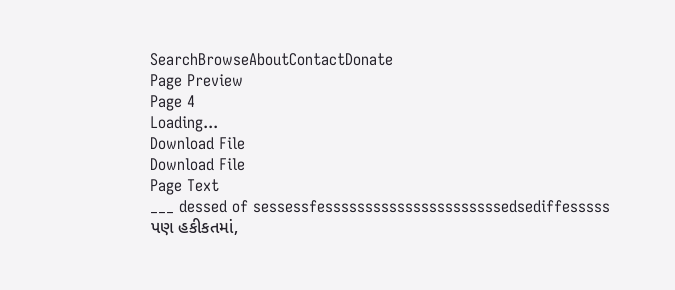SearchBrowseAboutContactDonate
Page Preview
Page 4
Loading...
Download File
Download File
Page Text
___ dessed of sessessfessssssssssssssssssssssedsediffesssss પણ હકીકતમાં,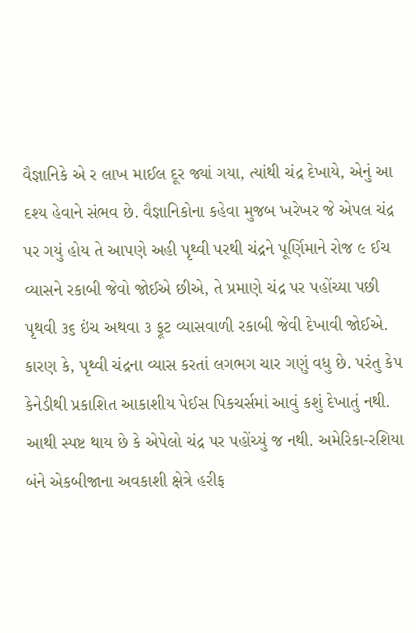વૈજ્ઞાનિકે એ ર લાખ માઈલ દૂર જ્યાં ગયા, ત્યાંથી ચંદ્ર દેખાયે, એનું આ દશ્ય હેવાને સંભવ છે. વૈજ્ઞાનિકોના કહેવા મુજબ ખરેખર જે એપલ ચંદ્ર પર ગયું હોય તે આપણે અહી પૃથ્વી પરથી ચંદ્રને પૂર્ણિમાને રોજ ૯ ઈચ વ્યાસને રકાબી જેવો જોઈએ છીએ, તે પ્રમાણે ચંદ્ર પર પહોંચ્યા પછી પૃથવી ૩૬ ઇંચ અથવા ૩ ફૂટ વ્યાસવાળી રકાબી જેવી દેખાવી જોઈએ. કારણ કે, પૃથ્વી ચંદ્રના વ્યાસ કરતાં લગભગ ચાર ગણું વધુ છે. પરંતુ કેપ કેનેડીથી પ્રકાશિત આકાશીય પેઈસ પિકચર્સમાં આવું કશું દેખાતું નથી. આથી સ્પષ્ટ થાય છે કે એપેલો ચંદ્ર પર પહોંચ્યું જ નથી. અમેરિકા-રશિયા બંને એકબીજાના અવકાશી ક્ષેત્રે હરીફ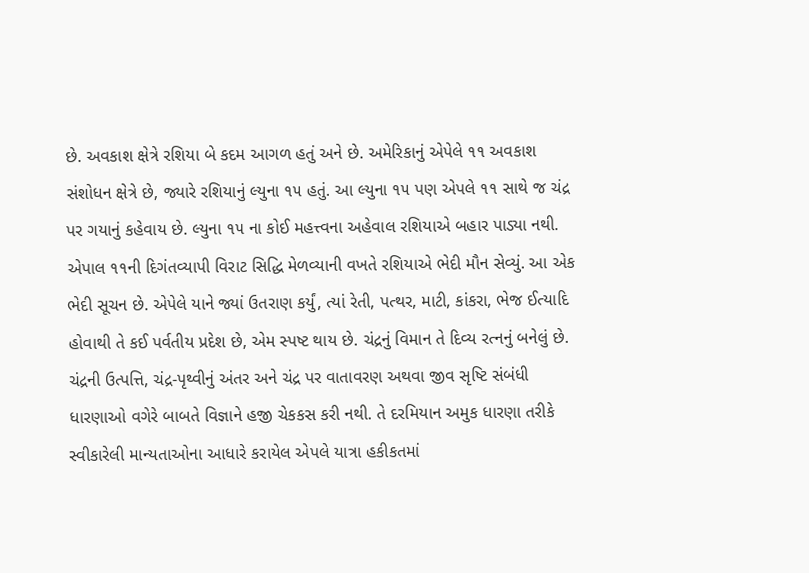છે. અવકાશ ક્ષેત્રે રશિયા બે કદમ આગળ હતું અને છે. અમેરિકાનું એપેલે ૧૧ અવકાશ સંશોધન ક્ષેત્રે છે, જ્યારે રશિયાનું લ્યુના ૧૫ હતું. આ લ્યુના ૧૫ પણ એપલે ૧૧ સાથે જ ચંદ્ર પર ગયાનું કહેવાય છે. લ્યુના ૧૫ ના કોઈ મહત્ત્વના અહેવાલ રશિયાએ બહાર પાડ્યા નથી. એપાલ ૧૧ની દિગંતવ્યાપી વિરાટ સિદ્ધિ મેળવ્યાની વખતે રશિયાએ ભેદી મૌન સેવ્યું. આ એક ભેદી સૂચન છે. એપેલે યાને જ્યાં ઉતરાણ કર્યું, ત્યાં રેતી, પત્થર, માટી, કાંકરા, ભેજ ઈત્યાદિ હોવાથી તે કઈ પર્વતીય પ્રદેશ છે, એમ સ્પષ્ટ થાય છે. ચંદ્રનું વિમાન તે દિવ્ય રત્નનું બનેલું છે. ચંદ્રની ઉત્પત્તિ, ચંદ્ર-પૃથ્વીનું અંતર અને ચંદ્ર પર વાતાવરણ અથવા જીવ સૃષ્ટિ સંબંધી ધારણાઓ વગેરે બાબતે વિજ્ઞાને હજી ચેકકસ કરી નથી. તે દરમિયાન અમુક ધારણા તરીકે સ્વીકારેલી માન્યતાઓના આધારે કરાયેલ એપલે યાત્રા હકીકતમાં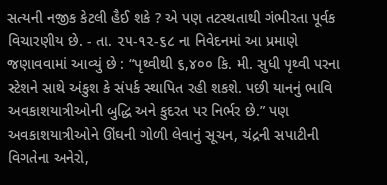સત્યની નજીક કેટલી હૈઈ શકે ? એ પણ તટસ્થતાથી ગંભીરતા પૂર્વક વિચારણીય છે. - તા. ૨૫-૧૨-૬૮ ના નિવેદનમાં આ પ્રમાણે જણાવવામાં આવ્યું છે : “પૃથ્વીથી ૬,૪૦૦ કિ. મી. સુધી પૃથ્વી પરના સ્ટેશને સાથે અંકુશ કે સંપર્ક સ્થાપિત રહી શકશે. પછી યાનનું ભાવિ અવકાશયાત્રીઓની બુદ્ધિ અને કુદરત પર નિર્ભર છે.” પણ અવકાશયાત્રીઓને ઊંઘની ગોળી લેવાનું સૂચન, ચંદ્રની સપાટીની વિગતેના અનેરો,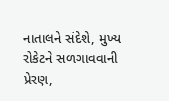નાતાલને સંદેશે, મુખ્ય રોકેટને સળગાવવાની પ્રેરણ,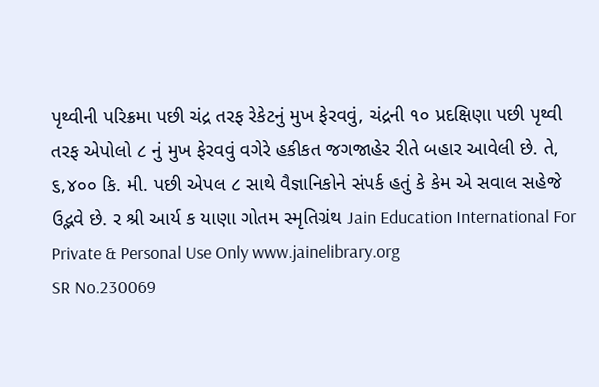પૃથ્વીની પરિક્રમા પછી ચંદ્ર તરફ રેકેટનું મુખ ફેરવવું, ચંદ્રની ૧૦ પ્રદક્ષિણા પછી પૃથ્વી તરફ એપોલો ૮ નું મુખ ફેરવવું વગેરે હકીકત જગજાહેર રીતે બહાર આવેલી છે. તે, ૬,૪૦૦ કિ. મી. પછી એપલ ૮ સાથે વૈજ્ઞાનિકોને સંપર્ક હતું કે કેમ એ સવાલ સહેજે ઉદ્ભવે છે. ર શ્રી આર્ય ક યાણા ગોતમ સ્મૃતિગ્રંથ Jain Education International For Private & Personal Use Only www.jainelibrary.org
SR No.230069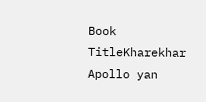Book TitleKharekhar Apollo yan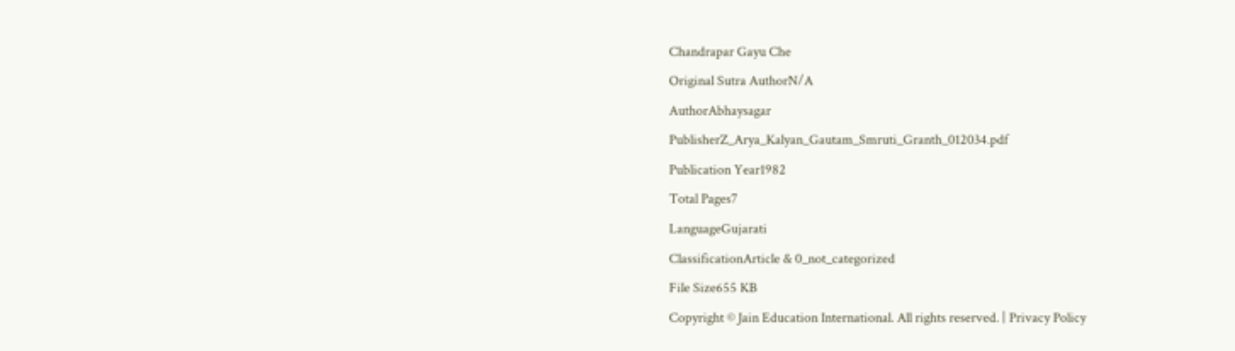Chandrapar Gayu Che
Original Sutra AuthorN/A
AuthorAbhaysagar
PublisherZ_Arya_Kalyan_Gautam_Smruti_Granth_012034.pdf
Publication Year1982
Total Pages7
LanguageGujarati
ClassificationArticle & 0_not_categorized
File Size655 KB
Copyright © Jain Education International. All rights reserved. | Privacy Policy